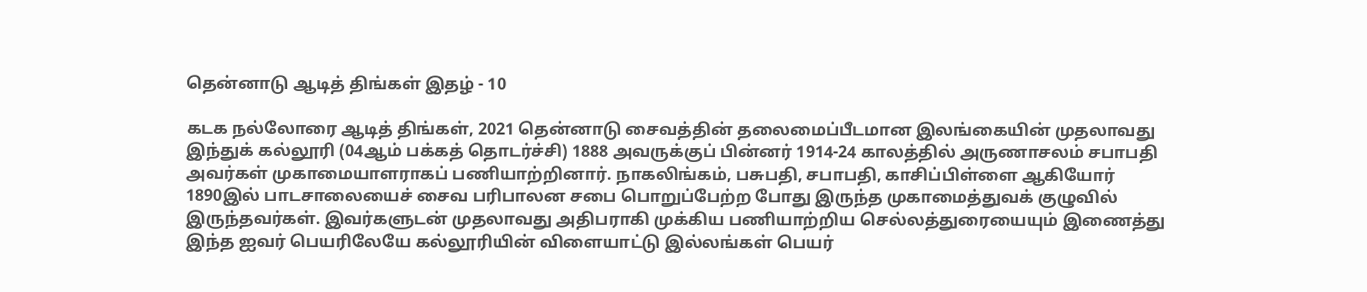தென்னாடு ஆடித் திங்கள் இதழ் - 10

கடக நல்லோரை ஆடித் திங்கள், 2021 தென்னாடு சைவத்தின் தலைமைப்பீடமான இலங்கையின் முதலாவது இந்துக் கல்லூரி (04ஆம் பக்கத் தொடர்ச்சி) 1888 அவருக்குப் பின்னர் 1914-24 காலத்தில் அருணாசலம் சபாபதி அவர்கள் முகாமையாளராகப் பணியாற்றினார். நாகலிங்கம், பசுபதி, சபாபதி, காசிப்பிள்ளை ஆகியோர் 1890இல் பாடசாலையைச் சைவ பரிபாலன சபை பொறுப்பேற்ற போது இருந்த முகாமைத்துவக் குழுவில் இருந்தவர்கள். இவர்களுடன் முதலாவது அதிபராகி முக்கிய பணியாற்றிய செல்லத்துரையையும் இணைத்து இந்த ஐவர் பெயரிலேயே கல்லூரியின் விளையாட்டு இல்லங்கள் பெயர்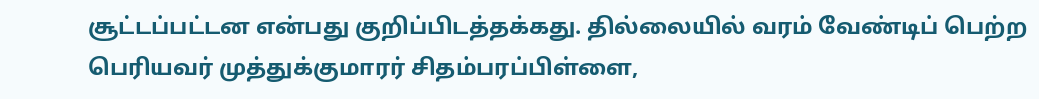சூட்டப்பட்டன என்பது குறிப்பிடத்தக்கது. தில்லையில் வரம் வேண்டிப் பெற்ற பெரியவர் முத்துக்குமாரர் சிதம்பரப்பிள்ளை,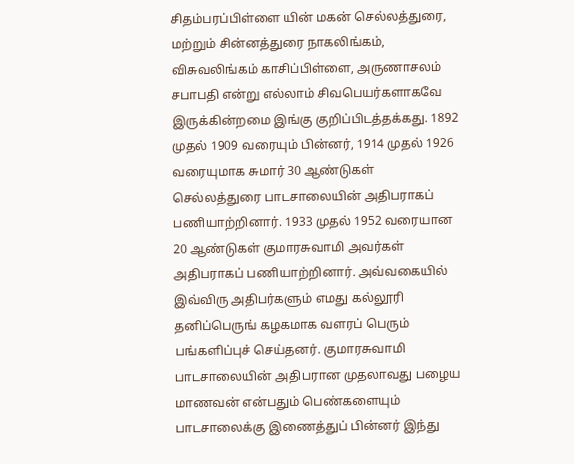சிதம்பரப்பிள்ளை யின் மகன் செல்லத்துரை, மற்றும் சின்னத்துரை நாகலிங்கம், விசுவலிங்கம் காசிப்பிள்ளை, அருணாசலம் சபாபதி என்று எல்லாம் சிவபெயர்களாகவே இருக்கின்றமை இங்கு குறிப்பிடத்தக்கது. 1892 முதல் 1909 வரையும் பின்னர், 1914 முதல் 1926 வரையுமாக சுமார் 30 ஆண்டுகள் செல்லத்துரை பாடசாலையின் அதிபராகப் பணியாற்றினார். 1933 முதல் 1952 வரையான 20 ஆண்டுகள் குமாரசுவாமி அவர்கள் அதிபராகப் பணியாற்றினார். அவ்வகையில் இவ்விரு அதிபர்களும் எமது கல்லூரி தனிப்பெருங் கழகமாக வளரப் பெரும் பங்களிப்புச் செய்தனர். குமாரசுவாமி பாடசாலையின் அதிபரான முதலாவது பழைய மாணவன் என்பதும் பெண்களையும் பாடசாலைக்கு இணைத்துப் பின்னர் இந்து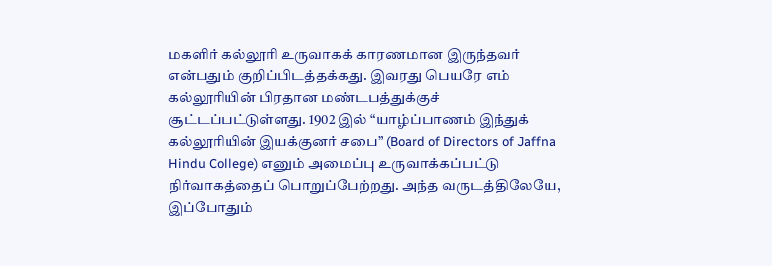மகளிர் கல்லூரி உருவாகக் காரணமான இருந்தவர் என்பதும் குறிப்பிடத்தக்கது. இவரது பெயரே எம் கல்லூரியின் பிரதான மண்டபத்துக்குச் சூட்டப்பட்டுள்ளது. 1902 இல் “யாழ்ப்பாணம் இந்துக் கல்லூரியின் இயக்குனர் சபை” (Board of Directors of Jaffna Hindu College) எனும் அமைப்பு உருவாக்கப்பட்டு நிர்வாகத்தைப் பொறுப்பேற்றது. அந்த வருடத்திலேயே, இப்போதும்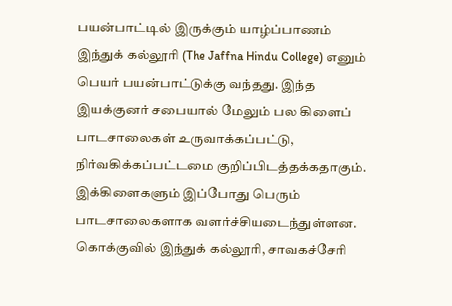பயன்பாட்டில் இருக்கும் யாழ்ப்பாணம் இந்துக் கல்லூரி (The Jaffna Hindu College) எனும் பெயர் பயன்பாட்டுக்கு வந்தது. இந்த இயக்குனர் சபையால் மேலும் பல கிளைப் பாடசாலைகள் உருவாக்கப்பட்டு, நிர்வகிக்கப்பட்டமை குறிப்பிடத்தக்கதாகும். இக்கிளைகளும் இப்போது பெரும் பாடசாலைகளாக வளர்ச்சியடைந்துள்ளன. கொக்குவில் இந்துக் கல்லூரி, சாவகச்சேரி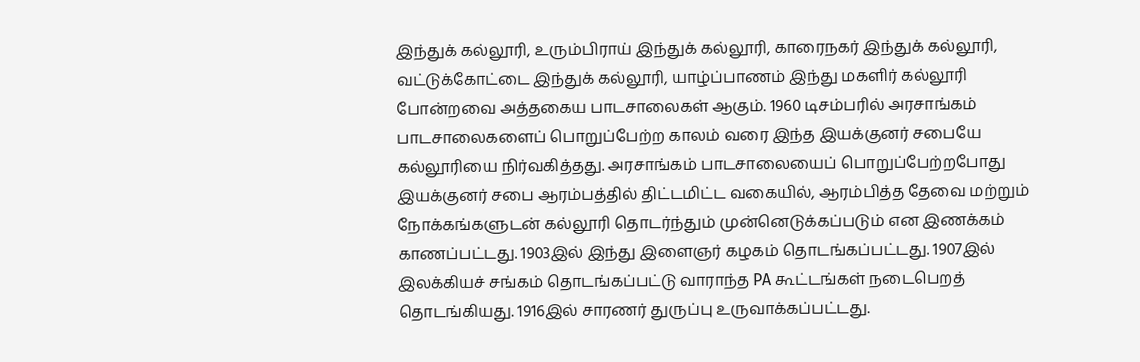இந்துக் கல்லூரி, உரும்பிராய் இந்துக் கல்லூரி, காரைநகர் இந்துக் கல்லூரி, வட்டுக்கோட்டை இந்துக் கல்லூரி, யாழ்ப்பாணம் இந்து மகளிர் கல்லூரி போன்றவை அத்தகைய பாடசாலைகள் ஆகும். 1960 டிசம்பரில் அரசாங்கம் பாடசாலைகளைப் பொறுப்பேற்ற காலம் வரை இந்த இயக்குனர் சபையே கல்லூரியை நிர்வகித்தது. அரசாங்கம் பாடசாலையைப் பொறுப்பேற்றபோது இயக்குனர் சபை ஆரம்பத்தில் திட்டமிட்ட வகையில், ஆரம்பித்த தேவை மற்றும் நோக்கங்களுடன் கல்லூரி தொடர்ந்தும் முன்னெடுக்கப்படும் என இணக்கம் காணப்பட்டது. 1903இல் இந்து இளைஞர் கழகம் தொடங்கப்பட்டது. 1907இல் இலக்கியச் சங்கம் தொடங்கப்பட்டு வாராந்த PA கூட்டங்கள் நடைபெறத் தொடங்கியது. 1916இல் சாரணர் துருப்பு உருவாக்கப்பட்டது.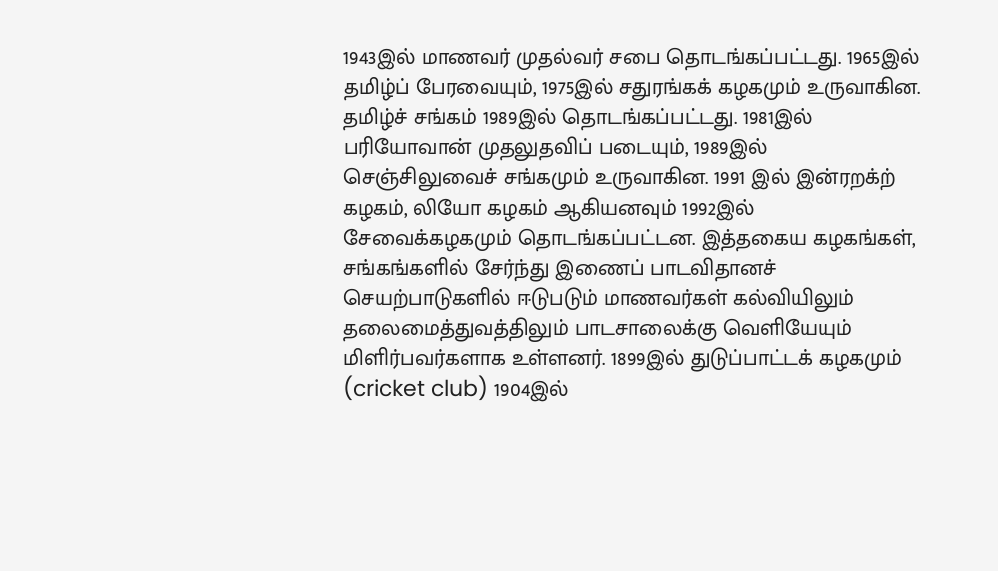1943இல் மாணவர் முதல்வர் சபை தொடங்கப்பட்டது. 1965இல் தமிழ்ப் பேரவையும், 1975இல் சதுரங்கக் கழகமும் உருவாகின. தமிழ்ச் சங்கம் 1989இல் தொடங்கப்பட்டது. 1981இல் பரியோவான் முதலுதவிப் படையும், 1989இல் செஞ்சிலுவைச் சங்கமும் உருவாகின. 1991 இல் இன்ரறக்ற் கழகம், லியோ கழகம் ஆகியனவும் 1992இல் சேவைக்கழகமும் தொடங்கப்பட்டன. இத்தகைய கழகங்கள், சங்கங்களில் சேர்ந்து இணைப் பாடவிதானச் செயற்பாடுகளில் ஈடுபடும் மாணவர்கள் கல்வியிலும் தலைமைத்துவத்திலும் பாடசாலைக்கு வெளியேயும் மிளிர்பவர்களாக உள்ளனர். 1899இல் துடுப்பாட்டக் கழகமும் (cricket club) 1904இல்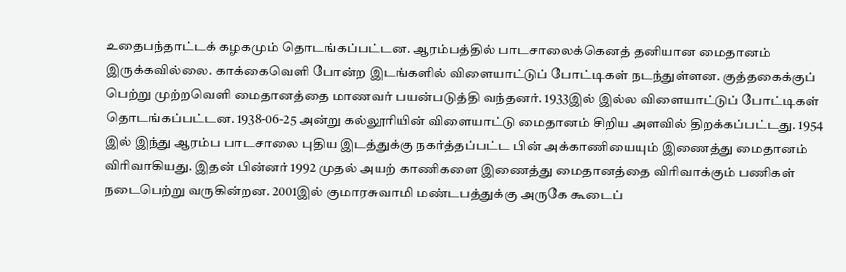உதைபந்தாட்டக் கழகமும் தொடங்கப்பட்டன. ஆரம்பத்தில் பாடசாலைக்கெனத் தனியான மைதானம் இருக்கவில்லை. காக்கைவெளி போன்ற இடங்களில் விளையாட்டுப் போட்டிகள் நடந்துள்ளன. குத்தகைக்குப் பெற்று முற்றவெளி மைதானத்தை மாணவர் பயன்படுத்தி வந்தனர். 1933இல் இல்ல விளையாட்டுப் போட்டிகள் தொடங்கப்பட்டன. 1938-06-25 அன்று கல்லூரியின் விளையாட்டு மைதானம் சிறிய அளவில் திறக்கப்பட்டது. 1954 இல் இந்து ஆரம்ப பாடசாலை புதிய இடத்துக்கு நகர்த்தப்பட்ட பின் அக்காணியையும் இணைத்து மைதானம் விரிவாகியது. இதன் பின்னர் 1992 முதல் அயற் காணிகளை இணைத்து மைதானத்தை விரிவாக்கும் பணிகள் நடைபெற்று வருகின்றன. 2001இல் குமாரசுவாமி மண்டபத்துக்கு அருகே கூடைப்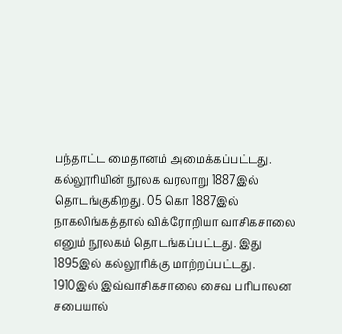பந்தாட்ட மைதானம் அமைக்கப்பட்டது. கல்லூரியின் நூலக வரலாறு 1887இல் தொடங்குகிறது. 05 கொ 1887இல் நாகலிங்கத்தால் விக்ரோறியா வாசிகசாலை எனும் நூலகம் தொடங்கப்பட்டது. இது 1895இல் கல்லூரிக்கு மாற்றப்பட்டது. 1910இல் இவ்வாசிகசாலை சைவ பரிபாலன சபையால்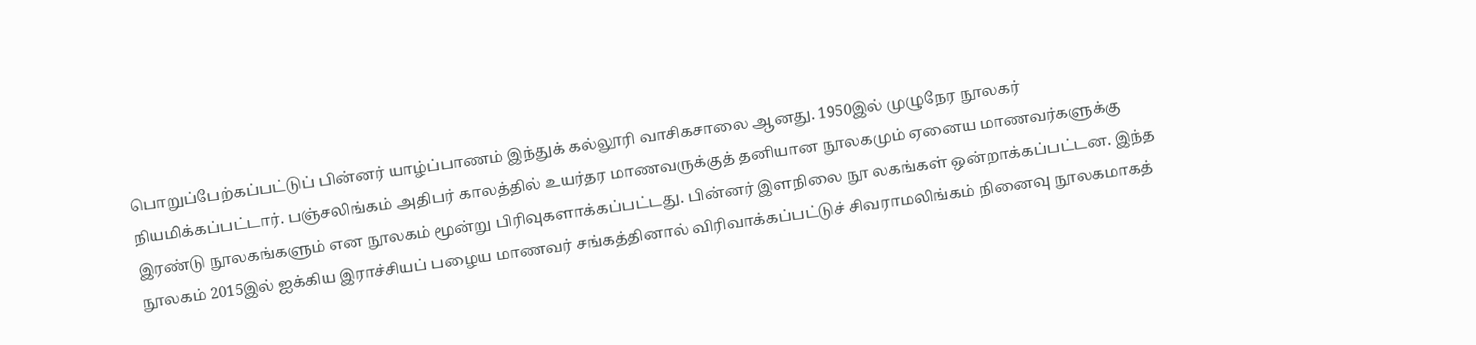பொறுப்பேற்கப்பட்டுப் பின்னர் யாழ்ப்பாணம் இந்துக் கல்லூரி வாசிகசாலை ஆனது. 1950இல் முழுநேர நூலகர் நியமிக்கப்பட்டார். பஞ்சலிங்கம் அதிபர் காலத்தில் உயர்தர மாணவருக்குத் தனியான நூலகமும் ஏனைய மாணவர்களுக்கு இரண்டு நூலகங்களும் என நூலகம் மூன்று பிரிவுகளாக்கப்பட்டது. பின்னர் இளநிலை நூ லகங்கள் ஒன்றாக்கப்பட்டன. இந்த நூலகம் 2015இல் ஐக்கிய இராச்சியப் பழைய மாணவர் சங்கத்தினால் விரிவாக்கப்பட்டுச் சிவராமலிங்கம் நினைவு நூலகமாகத்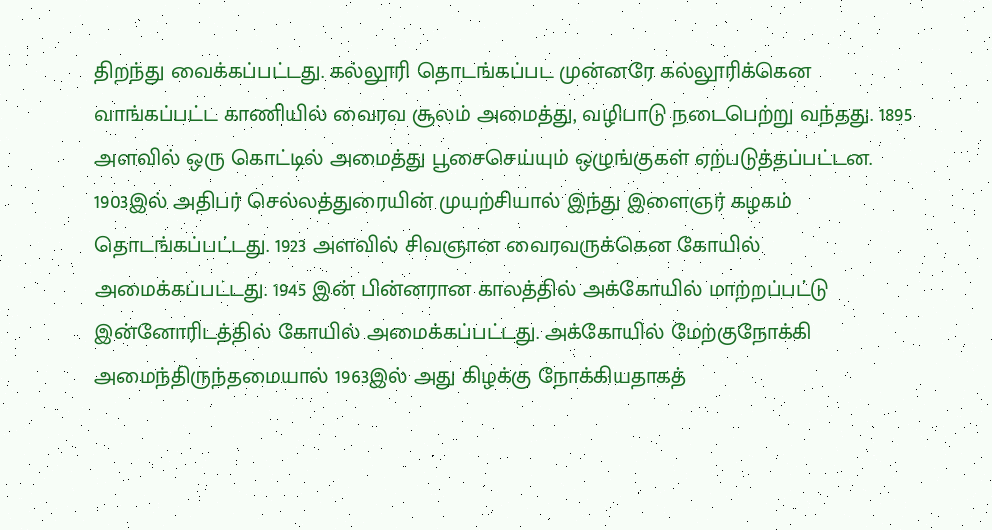திறந்து வைக்கப்பட்டது. கல்லூரி தொடங்கப்பட முன்னரே கல்லூரிக்கென வாங்கப்பட்ட காணியில் வைரவ சூலம் அமைத்து, வழிபாடு நடைபெற்று வந்தது. 1895 அளவில் ஒரு கொட்டில் அமைத்து பூசைசெய்யும் ஒழுங்குகள் ஏற்படுத்தப்பட்டன. 1903இல் அதிபர் செல்லத்துரையின் முயற்சியால் இந்து இளைஞர் கழகம் தொடங்கப்பட்டது. 1923 அளவில் சிவஞான வைரவருக்கென கோயில் அமைக்கப்பட்டது. 1945 இன் பின்னரான காலத்தில் அக்கோயில் மாற்றப்பட்டு இன்னோரிடத்தில் கோயில் அமைக்கப்பட்டது. அக்கோயில் மேற்குநோக்கி அமைந்திருந்தமையால் 1963இல் அது கிழக்கு நோக்கியதாகத்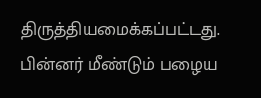திருத்தியமைக்கப்பட்டது. பின்னர் மீண்டும் பழைய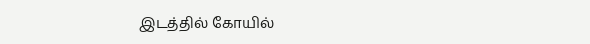இடத்தில் கோயில்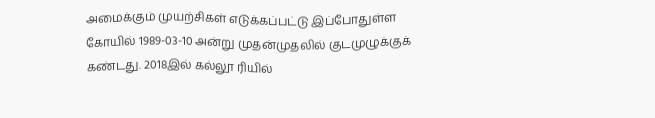அமைக்கும் முயற்சிகள் எடுக்கப்பட்டு இப்போதுள்ள கோயில் 1989-03-10 அன்று முதன்முதலில் குடமுழுக்குக் கண்டது. 2018இல் கல்லூ ரியில்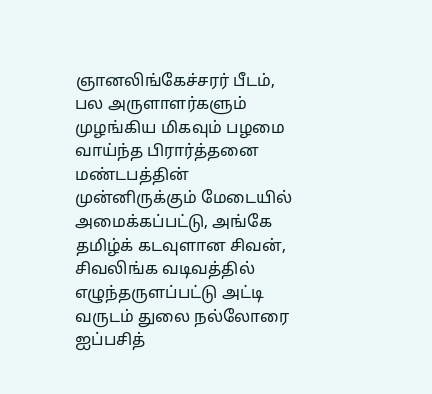ஞானலிங்கேச்சரர் பீடம், பல அருளாளர்களும் முழங்கிய மிகவும் பழமை வாய்ந்த பிரார்த்தனை மண்டபத்தின் முன்னிருக்கும் மேடையில் அமைக்கப்பட்டு, அங்கே தமிழ்க் கடவுளான சிவன், சிவலிங்க வடிவத்தில் எழுந்தருளப்பட்டு அட்டி வருடம் துலை நல்லோரை ஐப்பசித்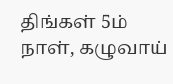திங்கள் 5ம் நாள், கழுவாய்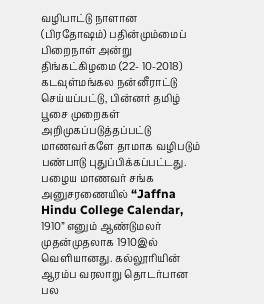வழிபாட்டு நாளான (பிரதோஷம்) பதின்மும்மைப் பிறைநாள் அன்று திங்கட்கிழமை (22- 10-2018) கடவுள்மங்கல நன்னீராட்டு செய்யப்பட்டு, பின்னர் தமிழ் பூசை முறைகள் அறிமுகப்படுத்தப்பட்டு மாணவர்களே தாமாக வழிபடும் பண்பாடு புதுப்பிக்கப்பட்டது. பழைய மாணவர் சங்க அனுசரணையில் “Jaffna Hindu College Calendar, 1910” எனும் ஆண்டுமலர் முதன்முதலாக 1910இல் வெளியானது. கல்லூரியின் ஆரம்ப வரலாறு தொடர்பான பல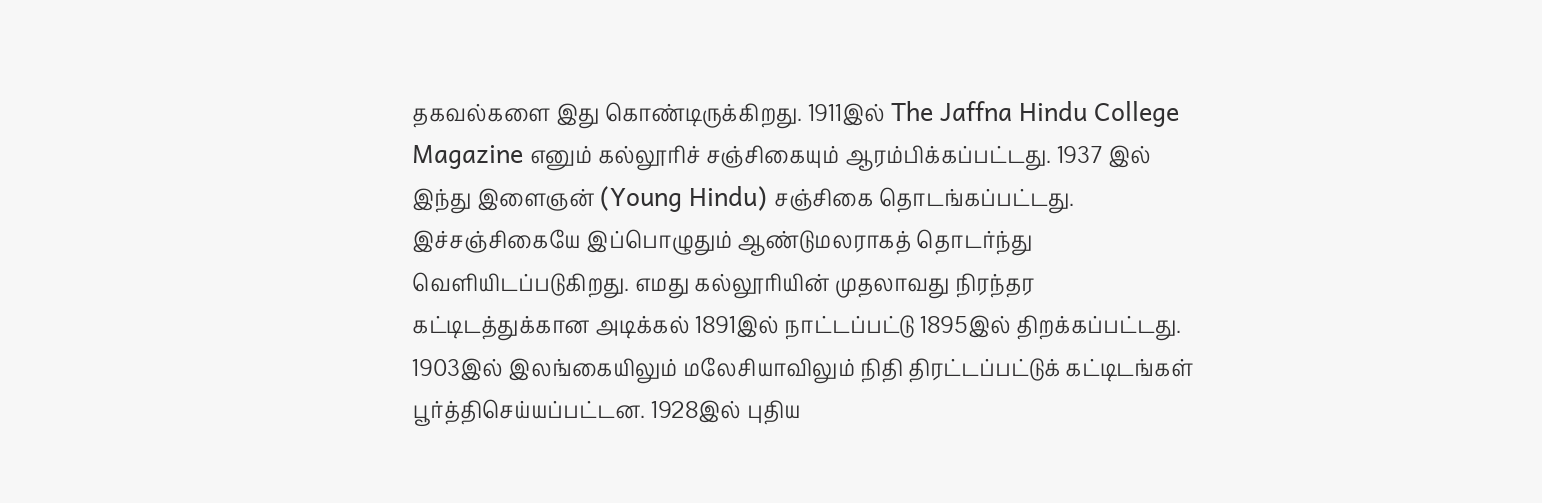தகவல்களை இது கொண்டிருக்கிறது. 1911இல் The Jaffna Hindu College Magazine எனும் கல்லூரிச் சஞ்சிகையும் ஆரம்பிக்கப்பட்டது. 1937 இல் இந்து இளைஞன் (Young Hindu) சஞ்சிகை தொடங்கப்பட்டது. இச்சஞ்சிகையே இப்பொழுதும் ஆண்டுமலராகத் தொடர்ந்து வெளியிடப்படுகிறது. எமது கல்லூரியின் முதலாவது நிரந்தர கட்டிடத்துக்கான அடிக்கல் 1891இல் நாட்டப்பட்டு 1895இல் திறக்கப்பட்டது. 1903இல் இலங்கையிலும் மலேசியாவிலும் நிதி திரட்டப்பட்டுக் கட்டிடங்கள் பூர்த்திசெய்யப்பட்டன. 1928இல் புதிய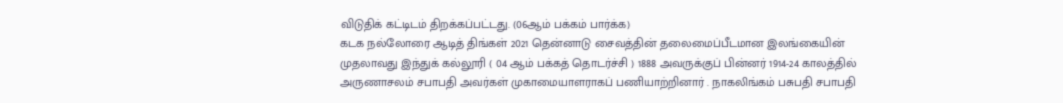விடுதிக் கட்டிடம் திறக்கப்பட்டது. (06ஆம் பக்கம் பார்க்க)
கடக நல்லோரை ஆடித் திங்கள் 2021 தென்னாடு சைவத்தின் தலைமைப்பீடமான இலங்கையின் முதலாவது இந்துக் கல்லூரி ( 04 ஆம் பக்கத் தொடர்ச்சி ) 1888 அவருக்குப் பின்னர் 1914-24 காலத்தில் அருணாசலம் சபாபதி அவர்கள் முகாமையாளராகப் பணியாற்றினார் . நாகலிங்கம் பசுபதி சபாபதி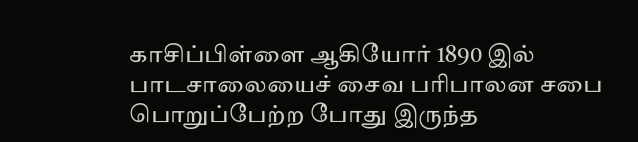காசிப்பிள்ளை ஆகியோர் 1890 இல் பாடசாலையைச் சைவ பரிபாலன சபை பொறுப்பேற்ற போது இருந்த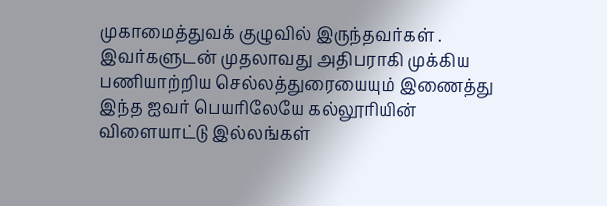முகாமைத்துவக் குழுவில் இருந்தவர்கள் . இவர்களுடன் முதலாவது அதிபராகி முக்கிய பணியாற்றிய செல்லத்துரையையும் இணைத்து இந்த ஐவர் பெயரிலேயே கல்லூரியின் விளையாட்டு இல்லங்கள்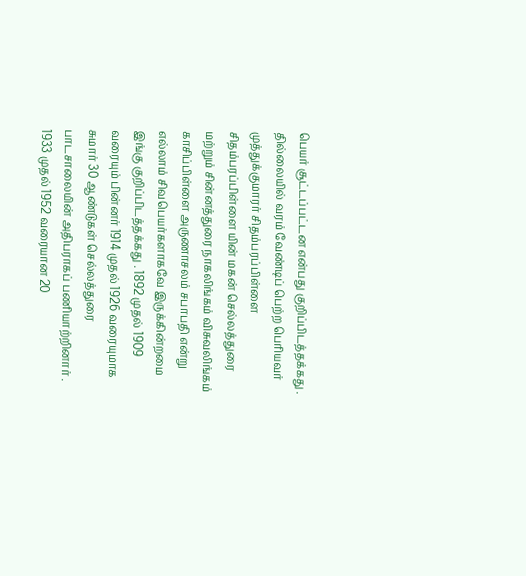பெயர் சூட்டப்பட்டன என்பது குறிப்பிடத்தக்கது . தில்லையில் வரம் வேண்டிப் பெற்ற பெரியவர் முத்துக்குமாரர் சிதம்பரப்பிள்ளை சிதம்பரப்பிள்ளை யின் மகன் செல்லத்துரை மற்றும் சின்னத்துரை நாகலிங்கம் விசுவலிங்கம் காசிப்பிள்ளை அருணாசலம் சபாபதி என்று எல்லாம் சிவபெயர்களாகவே இருக்கின்றமை இங்கு குறிப்பிடத்தக்கது . 1892 முதல் 1909 வரையும் பின்னர் 1914 முதல் 1926 வரையுமாக சுமார் 30 ஆண்டுகள் செல்லத்துரை பாடசாலையின் அதிபராகப் பணியாற்றினார் . 1933 முதல் 1952 வரையான 20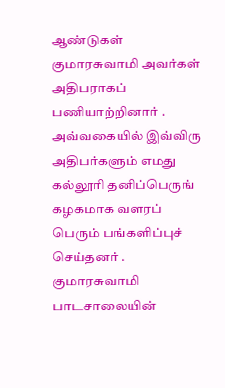ஆண்டுகள் குமாரசுவாமி அவர்கள் அதிபராகப் பணியாற்றினார் . அவ்வகையில் இவ்விரு அதிபர்களும் எமது கல்லூரி தனிப்பெருங் கழகமாக வளரப் பெரும் பங்களிப்புச் செய்தனர் . குமாரசுவாமி பாடசாலையின்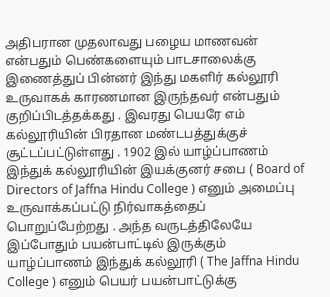அதிபரான முதலாவது பழைய மாணவன் என்பதும் பெண்களையும் பாடசாலைக்கு இணைத்துப் பின்னர் இந்து மகளிர் கல்லூரி உருவாகக் காரணமான இருந்தவர் என்பதும் குறிப்பிடத்தக்கது . இவரது பெயரே எம் கல்லூரியின் பிரதான மண்டபத்துக்குச் சூட்டப்பட்டுள்ளது . 1902 இல் யாழ்ப்பாணம் இந்துக் கல்லூரியின் இயக்குனர் சபை ( Board of Directors of Jaffna Hindu College ) எனும் அமைப்பு உருவாக்கப்பட்டு நிர்வாகத்தைப் பொறுப்பேற்றது . அந்த வருடத்திலேயே இப்போதும் பயன்பாட்டில் இருக்கும் யாழ்ப்பாணம் இந்துக் கல்லூரி ( The Jaffna Hindu College ) எனும் பெயர் பயன்பாட்டுக்கு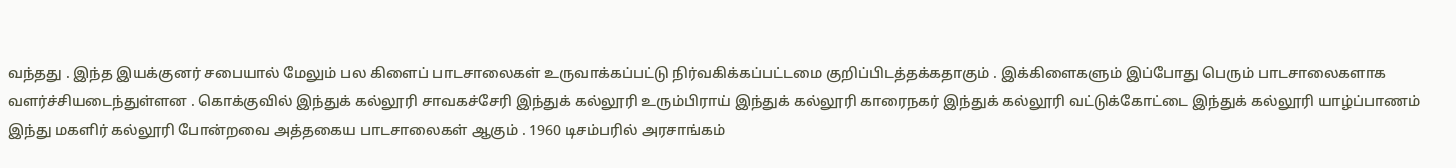வந்தது . இந்த இயக்குனர் சபையால் மேலும் பல கிளைப் பாடசாலைகள் உருவாக்கப்பட்டு நிர்வகிக்கப்பட்டமை குறிப்பிடத்தக்கதாகும் . இக்கிளைகளும் இப்போது பெரும் பாடசாலைகளாக வளர்ச்சியடைந்துள்ளன . கொக்குவில் இந்துக் கல்லூரி சாவகச்சேரி இந்துக் கல்லூரி உரும்பிராய் இந்துக் கல்லூரி காரைநகர் இந்துக் கல்லூரி வட்டுக்கோட்டை இந்துக் கல்லூரி யாழ்ப்பாணம் இந்து மகளிர் கல்லூரி போன்றவை அத்தகைய பாடசாலைகள் ஆகும் . 1960 டிசம்பரில் அரசாங்கம்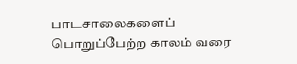பாடசாலைகளைப் பொறுப்பேற்ற காலம் வரை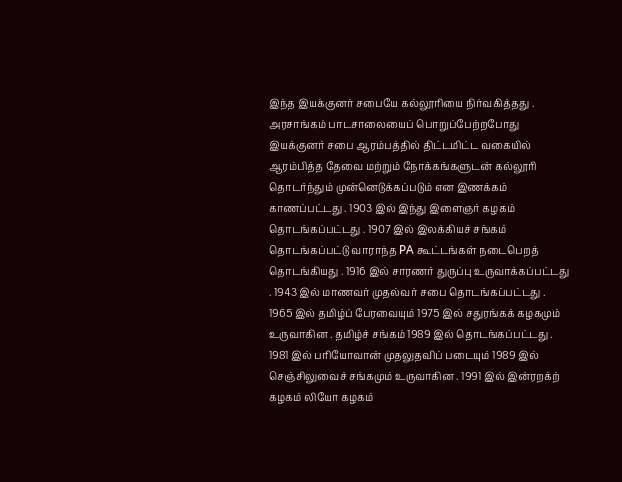இந்த இயக்குனர் சபையே கல்லூரியை நிர்வகித்தது . அரசாங்கம் பாடசாலையைப் பொறுப்பேற்றபோது இயக்குனர் சபை ஆரம்பத்தில் திட்டமிட்ட வகையில் ஆரம்பித்த தேவை மற்றும் நோக்கங்களுடன் கல்லூரி தொடர்ந்தும் முன்னெடுக்கப்படும் என இணக்கம் காணப்பட்டது . 1903 இல் இந்து இளைஞர் கழகம் தொடங்கப்பட்டது . 1907 இல் இலக்கியச் சங்கம் தொடங்கப்பட்டு வாராந்த PA கூட்டங்கள் நடைபெறத் தொடங்கியது . 1916 இல் சாரணர் துருப்பு உருவாக்கப்பட்டது . 1943 இல் மாணவர் முதல்வர் சபை தொடங்கப்பட்டது . 1965 இல் தமிழ்ப் பேரவையும் 1975 இல் சதுரங்கக் கழகமும் உருவாகின . தமிழ்ச் சங்கம் 1989 இல் தொடங்கப்பட்டது . 1981 இல் பரியோவான் முதலுதவிப் படையும் 1989 இல் செஞ்சிலுவைச் சங்கமும் உருவாகின . 1991 இல் இன்ரறக்ற் கழகம் லியோ கழகம்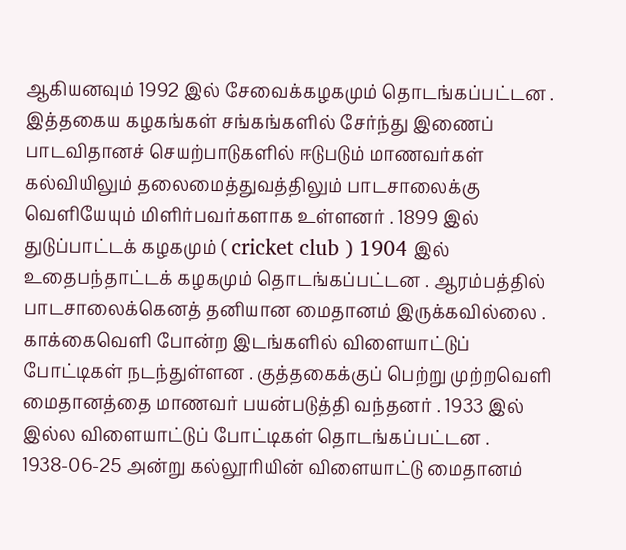ஆகியனவும் 1992 இல் சேவைக்கழகமும் தொடங்கப்பட்டன . இத்தகைய கழகங்கள் சங்கங்களில் சேர்ந்து இணைப் பாடவிதானச் செயற்பாடுகளில் ஈடுபடும் மாணவர்கள் கல்வியிலும் தலைமைத்துவத்திலும் பாடசாலைக்கு வெளியேயும் மிளிர்பவர்களாக உள்ளனர் . 1899 இல் துடுப்பாட்டக் கழகமும் ( cricket club ) 1904 இல் உதைபந்தாட்டக் கழகமும் தொடங்கப்பட்டன . ஆரம்பத்தில் பாடசாலைக்கெனத் தனியான மைதானம் இருக்கவில்லை . காக்கைவெளி போன்ற இடங்களில் விளையாட்டுப் போட்டிகள் நடந்துள்ளன . குத்தகைக்குப் பெற்று முற்றவெளி மைதானத்தை மாணவர் பயன்படுத்தி வந்தனர் . 1933 இல் இல்ல விளையாட்டுப் போட்டிகள் தொடங்கப்பட்டன . 1938-06-25 அன்று கல்லூரியின் விளையாட்டு மைதானம்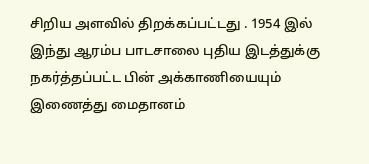சிறிய அளவில் திறக்கப்பட்டது . 1954 இல் இந்து ஆரம்ப பாடசாலை புதிய இடத்துக்கு நகர்த்தப்பட்ட பின் அக்காணியையும் இணைத்து மைதானம்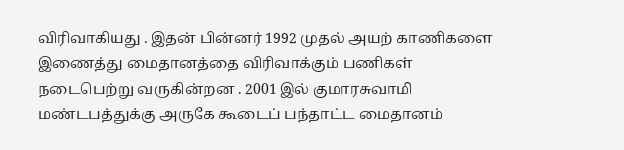விரிவாகியது . இதன் பின்னர் 1992 முதல் அயற் காணிகளை இணைத்து மைதானத்தை விரிவாக்கும் பணிகள் நடைபெற்று வருகின்றன . 2001 இல் குமாரசுவாமி மண்டபத்துக்கு அருகே கூடைப் பந்தாட்ட மைதானம்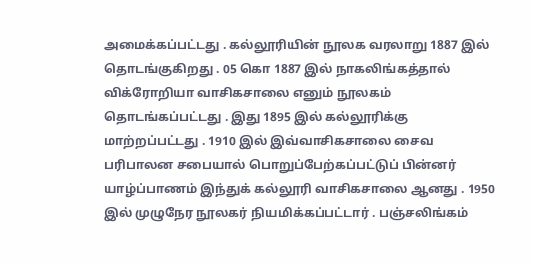அமைக்கப்பட்டது . கல்லூரியின் நூலக வரலாறு 1887 இல் தொடங்குகிறது . 05 கொ 1887 இல் நாகலிங்கத்தால் விக்ரோறியா வாசிகசாலை எனும் நூலகம் தொடங்கப்பட்டது . இது 1895 இல் கல்லூரிக்கு மாற்றப்பட்டது . 1910 இல் இவ்வாசிகசாலை சைவ பரிபாலன சபையால் பொறுப்பேற்கப்பட்டுப் பின்னர் யாழ்ப்பாணம் இந்துக் கல்லூரி வாசிகசாலை ஆனது . 1950 இல் முழுநேர நூலகர் நியமிக்கப்பட்டார் . பஞ்சலிங்கம்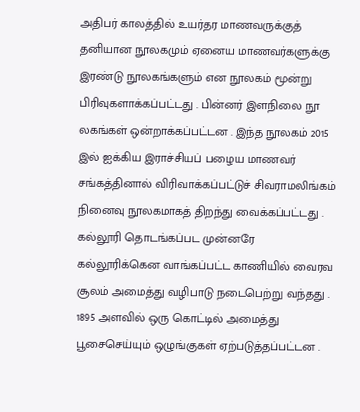அதிபர் காலத்தில் உயர்தர மாணவருக்குத் தனியான நூலகமும் ஏனைய மாணவர்களுக்கு இரண்டு நூலகங்களும் என நூலகம் மூன்று பிரிவுகளாக்கப்பட்டது . பின்னர் இளநிலை நூ லகங்கள் ஒன்றாக்கப்பட்டன . இந்த நூலகம் 2015 இல் ஐக்கிய இராச்சியப் பழைய மாணவர் சங்கத்தினால் விரிவாக்கப்பட்டுச் சிவராமலிங்கம் நினைவு நூலகமாகத் திறந்து வைக்கப்பட்டது . கல்லூரி தொடங்கப்பட முன்னரே கல்லூரிக்கென வாங்கப்பட்ட காணியில் வைரவ சூலம் அமைத்து வழிபாடு நடைபெற்று வந்தது . 1895 அளவில் ஒரு கொட்டில் அமைத்து பூசைசெய்யும் ஒழுங்குகள் ஏற்படுத்தப்பட்டன .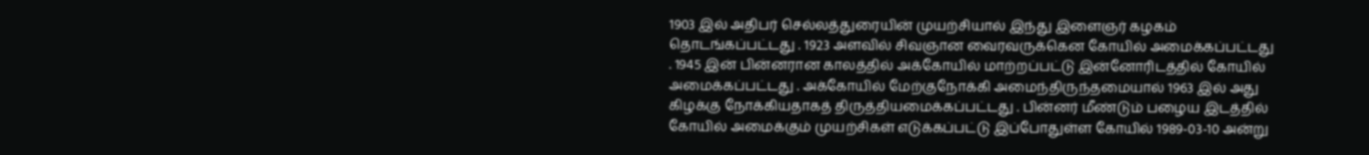1903 இல் அதிபர் செல்லத்துரையின் முயற்சியால் இந்து இளைஞர் கழகம் தொடங்கப்பட்டது . 1923 அளவில் சிவஞான வைரவருக்கென கோயில் அமைக்கப்பட்டது . 1945 இன் பின்னரான காலத்தில் அக்கோயில் மாற்றப்பட்டு இன்னோரிடத்தில் கோயில் அமைக்கப்பட்டது . அக்கோயில் மேற்குநோக்கி அமைந்திருந்தமையால் 1963 இல் அது கிழக்கு நோக்கியதாகத் திருத்தியமைக்கப்பட்டது . பின்னர் மீண்டும் பழைய இடத்தில் கோயில் அமைக்கும் முயற்சிகள் எடுக்கப்பட்டு இப்போதுள்ள கோயில் 1989-03-10 அன்று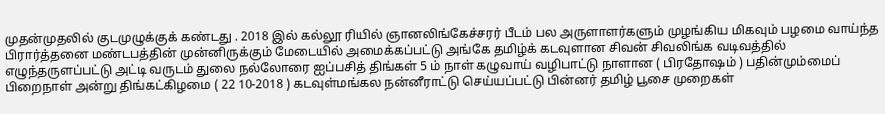முதன்முதலில் குடமுழுக்குக் கண்டது . 2018 இல் கல்லூ ரியில் ஞானலிங்கேச்சரர் பீடம் பல அருளாளர்களும் முழங்கிய மிகவும் பழமை வாய்ந்த பிரார்த்தனை மண்டபத்தின் முன்னிருக்கும் மேடையில் அமைக்கப்பட்டு அங்கே தமிழ்க் கடவுளான சிவன் சிவலிங்க வடிவத்தில் எழுந்தருளப்பட்டு அட்டி வருடம் துலை நல்லோரை ஐப்பசித் திங்கள் 5 ம் நாள் கழுவாய் வழிபாட்டு நாளான ( பிரதோஷம் ) பதின்மும்மைப் பிறைநாள் அன்று திங்கட்கிழமை ( 22 10-2018 ) கடவுள்மங்கல நன்னீராட்டு செய்யப்பட்டு பின்னர் தமிழ் பூசை முறைகள்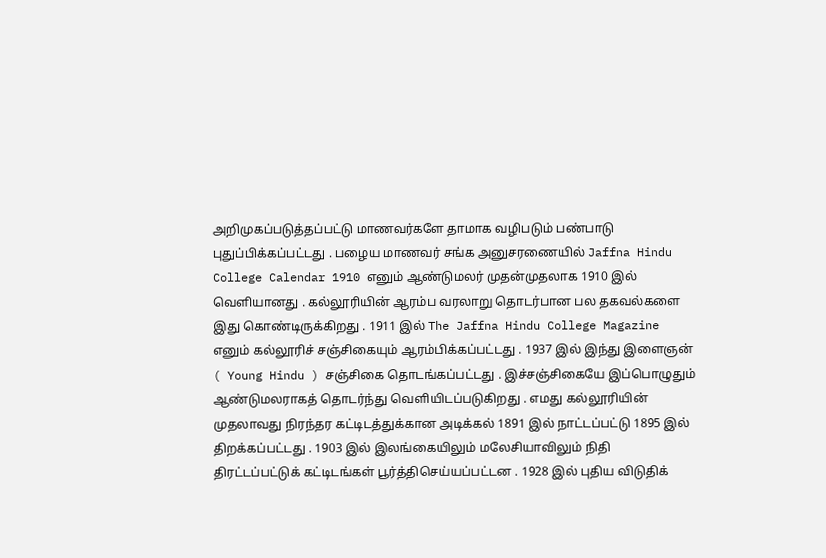அறிமுகப்படுத்தப்பட்டு மாணவர்களே தாமாக வழிபடும் பண்பாடு புதுப்பிக்கப்பட்டது . பழைய மாணவர் சங்க அனுசரணையில் Jaffna Hindu College Calendar 1910 எனும் ஆண்டுமலர் முதன்முதலாக 1910 இல் வெளியானது . கல்லூரியின் ஆரம்ப வரலாறு தொடர்பான பல தகவல்களை இது கொண்டிருக்கிறது . 1911 இல் The Jaffna Hindu College Magazine எனும் கல்லூரிச் சஞ்சிகையும் ஆரம்பிக்கப்பட்டது . 1937 இல் இந்து இளைஞன் ( Young Hindu ) சஞ்சிகை தொடங்கப்பட்டது . இச்சஞ்சிகையே இப்பொழுதும் ஆண்டுமலராகத் தொடர்ந்து வெளியிடப்படுகிறது . எமது கல்லூரியின் முதலாவது நிரந்தர கட்டிடத்துக்கான அடிக்கல் 1891 இல் நாட்டப்பட்டு 1895 இல் திறக்கப்பட்டது . 1903 இல் இலங்கையிலும் மலேசியாவிலும் நிதி திரட்டப்பட்டுக் கட்டிடங்கள் பூர்த்திசெய்யப்பட்டன . 1928 இல் புதிய விடுதிக்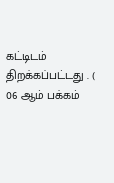கட்டிடம் திறக்கப்பட்டது . ( 06 ஆம் பக்கம்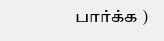பார்க்க )